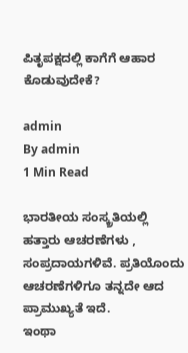ಪಿತೃಪಕ್ಷದಲ್ಲಿ ಕಾಗೆಗೆ ಆಹಾರ ಕೊಡುವುದೇಕೆ?

admin
By admin
1 Min Read

ಭಾರತೀಯ ಸಂಸ್ಕ್ರತಿಯಲ್ಲಿ ಹತ್ತಾರು ಆಚರಣೆಗಳು , ಸಂಪ್ರದಾಯಗಳಿವೆ. ಪ್ರತಿಯೊಂದು ಆಚರಣೆಗಳಿಗೂ ತನ್ನದೇ ಆದ‌ ಪ್ರಾಮುಖ್ಯತೆ ಇದೆ.
ಇಂಥಾ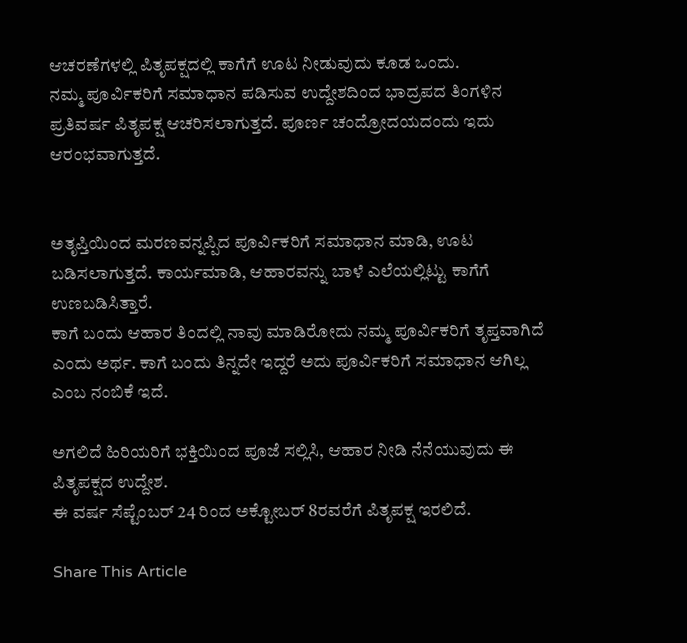ಆಚರಣೆಗಳಲ್ಲಿ ಪಿತೃಪಕ್ಷದಲ್ಲಿ ಕಾಗೆಗೆ ಊಟ ನೀಡುವುದು ಕೂಡ ಒಂದು.
ನಮ್ಮ ಪೂರ್ವಿಕರಿಗೆ ಸಮಾಧಾನ ಪಡಿಸುವ ಉದ್ದೇಶದಿಂದ ಭಾದ್ರಪದ ತಿಂಗಳಿನ‌ ಪ್ರತಿವರ್ಷ ಪಿತೃಪಕ್ಷ ಆಚರಿಸಲಾಗುತ್ತದೆ. ಪೂರ್ಣ ಚಂದ್ರೋದಯದಂದು ಇದು ಆರಂಭವಾಗುತ್ತದೆ.


ಅತೃಪ್ತಿಯಿಂದ ಮರಣವನ್ನಪ್ಪಿದ ಪೂರ್ವಿಕರಿಗೆ ಸಮಾಧಾನ ಮಾಡಿ, ಊಟ ಬಡಿಸಲಾಗುತ್ತದೆ. ಕಾರ್ಯಮಾಡಿ, ಆಹಾರವನ್ನು ಬಾಳೆ ಎಲೆಯಲ್ಲಿಟ್ಟು ಕಾಗೆಗೆ ಉಣಬಡಿಸಿತ್ತಾರೆ.
ಕಾಗೆ ಬಂದು ಆಹಾರ ತಿಂದಲ್ಲಿ ನಾವು ಮಾಡಿರೋದು ನಮ್ಮ ಪೂರ್ವಿಕರಿಗೆ ತೃಪ್ತವಾಗಿದೆ ಎಂದು ಅರ್ಥ. ಕಾಗೆ ಬಂದು ತಿನ್ನದೇ ಇದ್ದರೆ ಅದು ಪೂರ್ವಿಕರಿಗೆ ಸಮಾಧಾನ ಆಗಿಲ್ಲ ಎಂಬ ನಂಬಿಕೆ ಇದೆ.

ಅಗಲಿದೆ‌ ಹಿರಿಯರಿಗೆ ಭಕ್ತಿಯಿಂದ ಪೂಜೆ ಸಲ್ಲಿಸಿ, ಆಹಾರ ನೀಡಿ ನೆನೆಯುವುದು ಈ ಪಿತೃಪಕ್ಷದ ಉದ್ದೇಶ.
ಈ ವರ್ಷ ಸೆಪ್ಟೆಂಬರ್ 24 ರಿಂದ ಅಕ್ಟೋಬರ್‌ 8ರವರೆಗೆ ಪಿತೃಪಕ್ಷ ಇರಲಿದೆ.

Share This Article